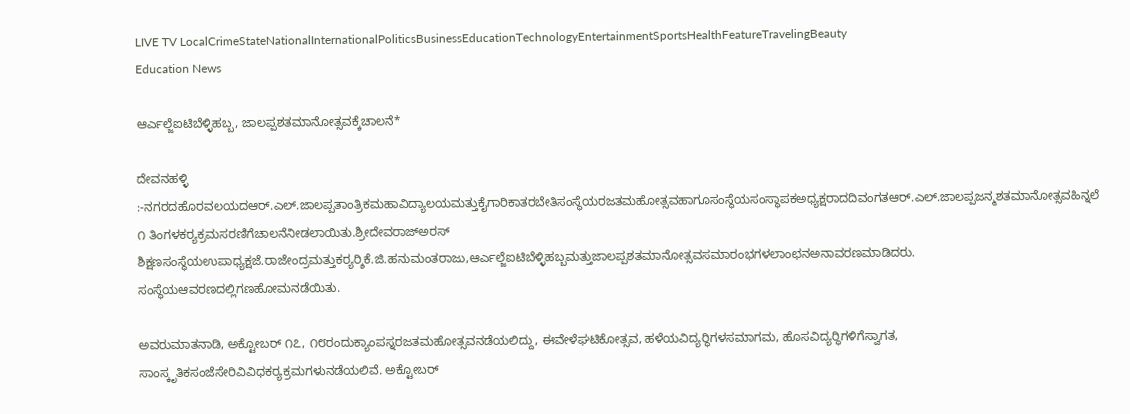LIVE TV LocalCrimeStateNationalInternationalPoliticsBusinessEducationTechnologyEntertainmentSportsHealthFeatureTravelingBeauty
Education News

ಆರ್ಎಲ್ಜೆಐಟಿಬೆಳ್ಳಿಹಬ್ಬ, ಜಾಲಪ್ಪಶತಮಾನೋತ್ಸವಕ್ಕೆಚಾಲನೆ*

ದೇವನಹಳ್ಳಿ :-ನಗರದಹೊರವಲಯದಆರ್.ಎಲ್.ಜಾಲಪ್ಪತಾಂತ್ರಿಕಮಹಾವಿದ್ಯಾಲಯಮತ್ತುಕೈಗಾರಿಕಾತರಬೇತಿಸಂಸ್ಥೆಯರಜತಮಹೋತ್ಸವಹಾಗೂಸಂಸ್ಥೆಯಸಂಸ್ಥಾಪಕಅಧ್ಯಕ್ಷರಾದದಿವಂಗತಆರ್.ಎಲ್.ಜಾಲಪ್ಪಜನ್ಮಶತಮಾನೋತ್ಸವಹಿನ್ನಲೆ ೧ ತಿಂಗಳಕರ‍್ಯಕ್ರಮಸರಣಿಗೆಚಾಲನೆನೀಡಲಾಯಿತು.ಶ್ರೀದೇವರಾಜ್ಅರಸ್ ಶಿಕ್ಷಣಸಂಸ್ಥೆಯಉಪಾಧ್ಯಕ್ಷಜೆ.ರಾಜೇಂದ್ರಮತ್ತುಕರ‍್ಯರ‍್ಶಿಕೆ.ಜಿ.ಹನುಮಂತರಾಜು,ಆರ್ಎಲ್ಜೆಐಟಿಬೆಳ್ಳಿಹಬ್ಬಮತ್ತುಜಾಲಪ್ಪಶತಮಾನೋತ್ಸವಸಮಾರಂಭಗಳಲಾಂಛನಅನಾವರಣಮಾಡಿದರು. ಸಂಸ್ಥೆಯಆವರಣದಲ್ಲಿಗಣಹೋಮನಡೆಯಿತು.

ಅವರುಮಾತನಾಡಿ, ಅಕ್ಟೋಬರ್ ೧೭, ೧೮ರಂದುಕ್ಯಾಂಪಸ್ನರಜತಮಹೋತ್ಸವನಡೆಯಲಿದ್ದು, ಈವೇಳೆಘಟಿಕೋತ್ಸವ, ಹಳೆಯವಿದ್ಯರ‍್ಥಿಗಳಸಮಾಗಮ, ಹೊಸವಿದ್ಯರ‍್ಥಿಗಳಿಗೆಸ್ವಾಗತ, ಸಾಂಸ್ಕೃತಿಕಸಂಜೆಸೇರಿವಿವಿಧಕರ‍್ಯಕ್ರಮಗಳುನಡೆಯಲಿವೆ. ಅಕ್ಟೋಬರ್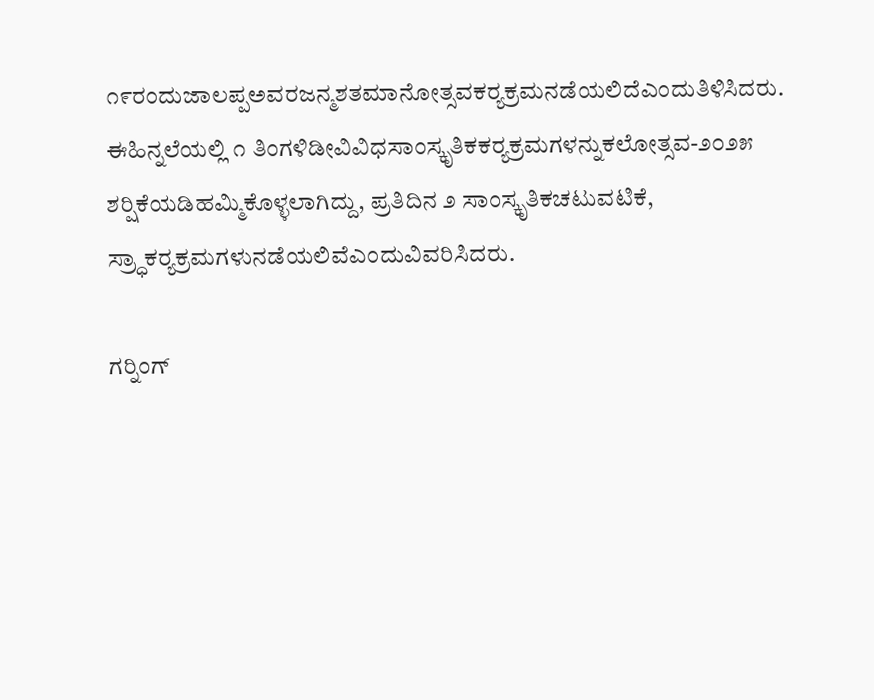೧೯ರಂದುಜಾಲಪ್ಪಅವರಜನ್ಮಶತಮಾನೋತ್ಸವಕರ‍್ಯಕ್ರಮನಡೆಯಲಿದೆಎಂದುತಿಳಿಸಿದರು.
ಈಹಿನ್ನಲೆಯಲ್ಲಿ ೧ ತಿಂಗಳಿಡೀವಿವಿಧಸಾಂಸ್ಕೃತಿಕಕರ‍್ಯಕ್ರಮಗಳನ್ನುಕಲೋತ್ಸವ-೨೦೨೫ ಶರ‍್ಷಿಕೆಯಡಿಹಮ್ಮಿಕೊಳ್ಳಲಾಗಿದ್ದು, ಪ್ರತಿದಿನ ೨ ಸಾಂಸ್ಕೃತಿಕಚಟುವಟಿಕೆ, ಸ್ರ‍್ಧಾಕರ‍್ಯಕ್ರಮಗಳುನಡೆಯಲಿವೆಎಂದುವಿವರಿಸಿದರು.

ಗರ‍್ನಿಂಗ್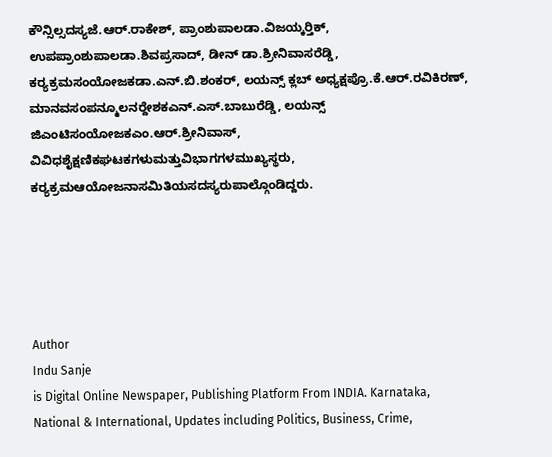ಕೌನ್ಸಿಲ್ಸದಸ್ಯಜೆ.ಆರ್.ರಾಕೇಶ್, ಪ್ರಾಂಶುಪಾಲಡಾ.ವಿಜಯ್ಕರ‍್ತಿಕ್, ಉಪಪ್ರಾಂಶುಪಾಲಡಾ.ಶಿವಪ್ರಸಾದ್, ಡೀನ್ ಡಾ.ಶ್ರೀನಿವಾಸರೆಡ್ಡಿ, ಕರ‍್ಯಕ್ರಮಸಂಯೋಜಕಡಾ.ಎನ್.ಬಿ.ಶಂಕರ್, ಲಯನ್ಸ್ ಕ್ಲಬ್ ಅಧ್ಯಕ್ಷಪ್ರೊ.ಕೆ.ಆರ್.ರವಿಕಿರಣ್, ಮಾನವಸಂಪನ್ಮೂಲನರ‍್ದೇಶಕಎನ್.ಎಸ್.ಬಾಬುರೆಡ್ಡಿ, ಲಯನ್ಸ್ ಜಿಎಂಟಿಸಂಯೋಜಕಎಂ.ಆರ್.ಶ್ರೀನಿವಾಸ್, ವಿವಿಧಶೈಕ್ಷಣಿಕಘಟಕಗಳುಮತ್ತುವಿಭಾಗಗಳಮುಖ್ಯಸ್ಥರು, ಕರ‍್ಯಕ್ರಮಆಯೋಜನಾಸಮಿತಿಯಸದಸ್ಯರುಪಾಲ್ಗೊಂಡಿದ್ದರು.





Author
Indu Sanje
is Digital Online Newspaper, Publishing Platform From INDIA. Karnataka, National & International, Updates including Politics, Business, Crime,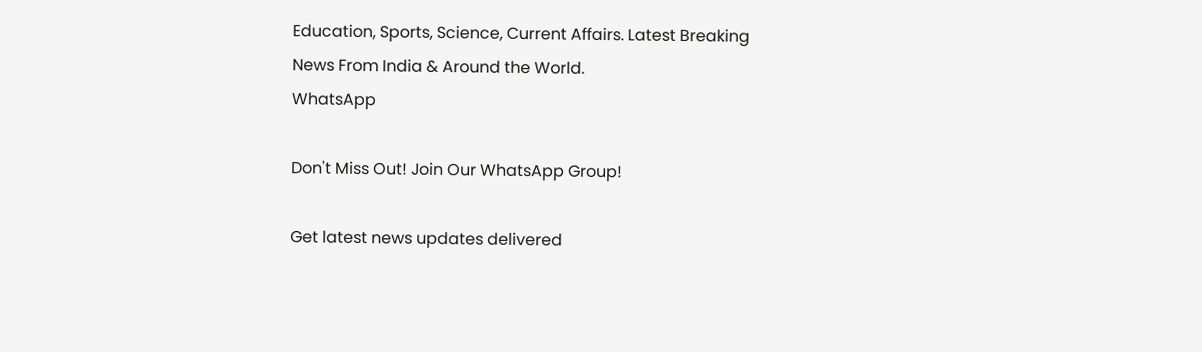Education, Sports, Science, Current Affairs. Latest Breaking News From India & Around the World.
WhatsApp

Don't Miss Out! Join Our WhatsApp Group!

Get latest news updates delivered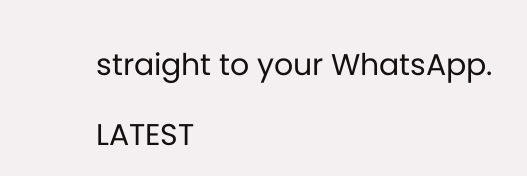straight to your WhatsApp.

LATEST